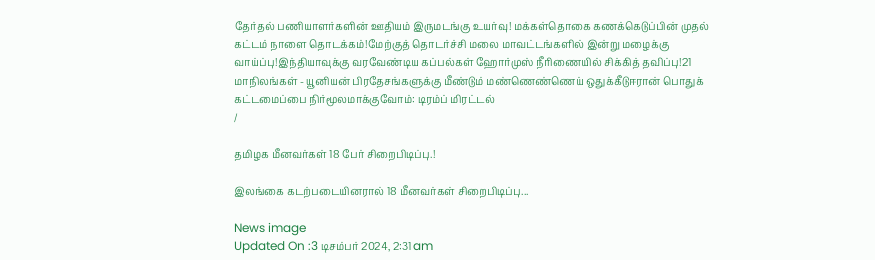தேர்தல் பணியாளர்களின் ஊதியம் இருமடங்கு உயர்வு! மக்கள்தொகை கணக்கெடுப்பின் முதல் கட்டம் நாளை தொடக்கம்!மேற்குத் தொடர்ச்சி மலை மாவட்டங்களில் இன்று மழைக்கு வாய்ப்பு!இந்தியாவுக்கு வரவேண்டிய கப்பல்கள் ஹோர்முஸ் நீரிணையில் சிக்கித் தவிப்பு!21 மாநிலங்கள் - யூனியன் பிரதேசங்களுக்கு மீண்டும் மண்ணெண்ணெய் ஒதுக்கீடுஈரான் பொதுக் கட்டமைப்பை நிர்மூலமாக்குவோம்: டிரம்ப் மிரட்டல்
/

தமிழக மீனவர்கள் 18 பேர் சிறைபிடிப்பு.!

இலங்கை கடற்படையினரால் 18 மீனவர்கள் சிறைபிடிப்பு...

News image
Updated On :3 டிசம்பர் 2024, 2:31 am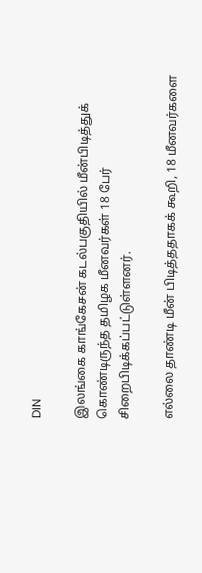DIN

இலங்கை காங்கேசன் கடல்பகுதியில் மீன்பிடித்துக் கொண்டிருந்த தமிழக மீனவர்கள் 18 பேர் சிறைபிடிக்கப்பட்டுள்ளனர்.

எல்லை தாண்டி மீன் பிடித்ததாகக் கூறி, 18 மீனவர்களை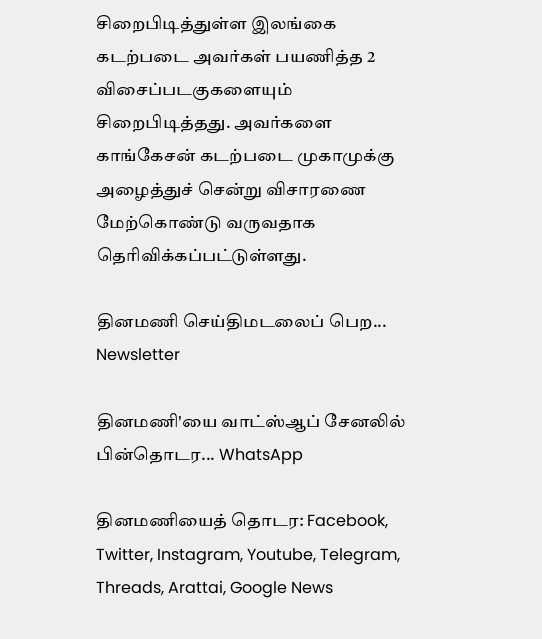சிறைபிடித்துள்ள இலங்கை கடற்படை அவர்கள் பயணித்த 2 விசைப்படகுகளையும் சிறைபிடித்தது. அவர்களை காங்கேசன் கடற்படை முகாமுக்கு அழைத்துச் சென்று விசாரணை மேற்கொண்டு வருவதாக தெரிவிக்கப்பட்டுள்ளது.

தினமணி செய்திமடலைப் பெற... Newsletter

தினமணி'யை வாட்ஸ்ஆப் சேனலில் பின்தொடர... WhatsApp

தினமணியைத் தொடர: Facebook, Twitter, Instagram, Youtube, Telegram, Threads, Arattai, Google News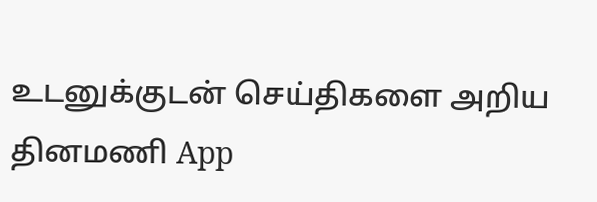உடனுக்குடன் செய்திகளை அறிய தினமணி App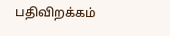பதிவிறக்கம்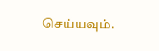செய்யவும்.